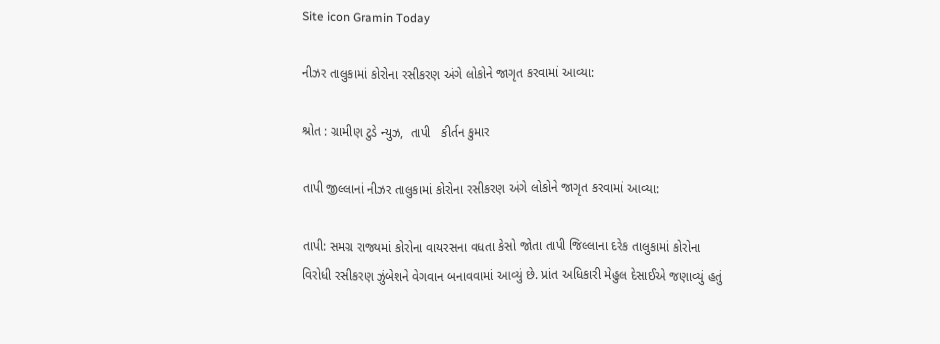Site icon Gramin Today

નીઝર તાલુકામાં કોરોના રસીકરણ અંગે લોકોને જાગૃત કરવામાં આવ્યા:

શ્રોત : ગ્રામીણ ટુડે ન્યુઝ,  તાપી   કીર્તન કુમાર

તાપી જીલ્લાનાં નીઝર તાલુકામાં કોરોના રસીકરણ અંગે લોકોને જાગૃત કરવામાં આવ્યા:

તાપી: સમગ્ર રાજ્યમાં કોરોના વાયરસના વધતા કેસો જોતા તાપી જિલ્લાના દરેક તાલુકામાં કોરોના વિરોધી રસીકરણ ઝુંબેશને વેગવાન બનાવવામાં આવ્યું છે. પ્રાંત અધિકારી મેહુલ દેસાઈએ જણાવ્યું હતું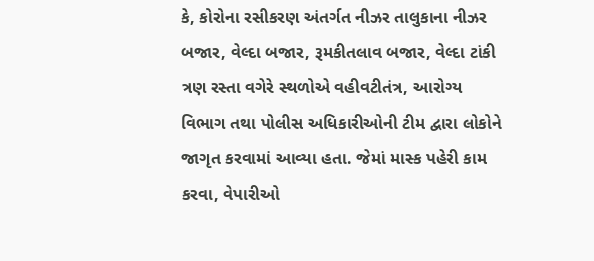કે, કોરોના રસીકરણ અંતર્ગત નીઝર તાલુકાના નીઝર બજાર, વેલ્દા બજાર, રૂમકીતલાવ બજાર, વેલ્દા ટાંકી ત્રણ રસ્તા વગેરે સ્થળોએ વહીવટીતંત્ર, આરોગ્ય વિભાગ તથા પોલીસ અધિકારીઓની ટીમ દ્વારા લોકોને જાગૃત કરવામાં આવ્યા હતા. જેમાં માસ્ક પહેરી કામ કરવા, વેપારીઓ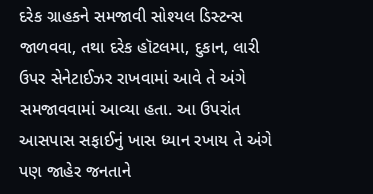દરેક ગ્રાહકને સમજાવી સોશ્યલ ડિસ્ટન્સ જાળવવા, તથા દરેક હૉટલમા, દુકાન, લારી ઉપર સેનેટાઈઝર રાખવામાં આવે તે અંગે સમજાવવામાં આવ્યા હતા. આ ઉપરાંત આસપાસ સફાઈનું ખાસ ધ્યાન રખાય તે અંગે પણ જાહેર જનતાને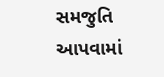સમજુતિ આપવામાં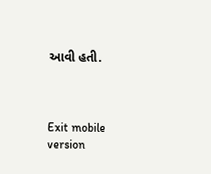આવી હતી.



Exit mobile version